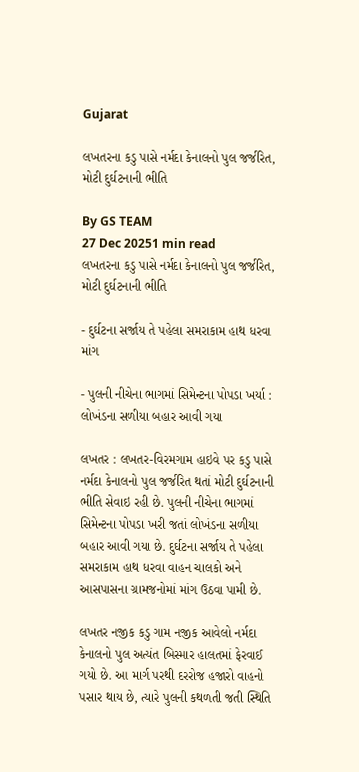Gujarat

લખતરના કડુ પાસે નર્મદા કેનાલનો પુલ જર્જરિત, મોટી દુર્ઘટનાની ભીતિ

By GS TEAM
27 Dec 20251 min read
લખતરના કડુ પાસે નર્મદા કેનાલનો પુલ જર્જરિત, મોટી દુર્ઘટનાની ભીતિ

- દુર્ઘટના સર્જાય તે પહેલા સમરાકામ હાથ ધરવા માંગ

- પુલની નીચેના ભાગમાં સિમેન્ટના પોપડા ખર્યા : લોખંડના સળીયા બહાર આવી ગયા

લખતર : લખતર-વિરમગામ હાઇવે પર કડુ પાસે નર્મદા કેનાલનો પુલ જર્જરિત થતાં મોટી દુર્ઘટનાની ભીતિ સેવાઇ રહી છે. પુલની નીચેના ભાગમાં સિમેન્ટના પોપડા ખરી જતાં લોખંડના સળીયા બહાર આવી ગયા છે. દુર્ઘટના સર્જાય તે પહેલા સમરાકામ હાથ ધરવા વાહન ચાલકો અને આસપાસના ગ્રામજનોમાં માંગ ઉઠવા પામી છે.

લખતર નજીક કડુ ગામ નજીક આવેલો નર્મદા કેનાલનો પુલ અત્યંત બિસ્માર હાલતમાં ફેરવાઈ ગયો છે. આ માર્ગ પરથી દરરોજ હજારો વાહનો પસાર થાય છે, ત્યારે પુલની કથળતી જતી સ્થિતિ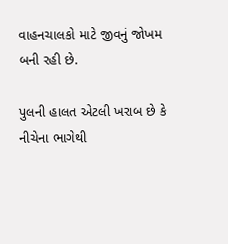વાહનચાલકો માટે જીવનું જોખમ બની રહી છે.

પુલની હાલત એટલી ખરાબ છે કે નીચેના ભાગેથી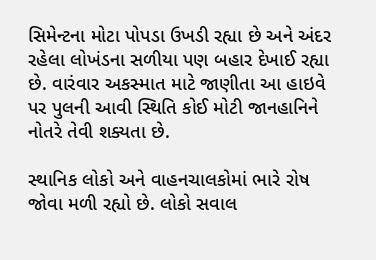સિમેન્ટના મોટા પોપડા ઉખડી રહ્યા છે અને અંદર રહેલા લોખંડના સળીયા પણ બહાર દેખાઈ રહ્યા છે. વારંવાર અકસ્માત માટે જાણીતા આ હાઇવે પર પુલની આવી સ્થિતિ કોઈ મોટી જાનહાનિને નોતરે તેવી શક્યતા છે.

સ્થાનિક લોકો અને વાહનચાલકોમાં ભારે રોષ જોવા મળી રહ્યો છે. લોકો સવાલ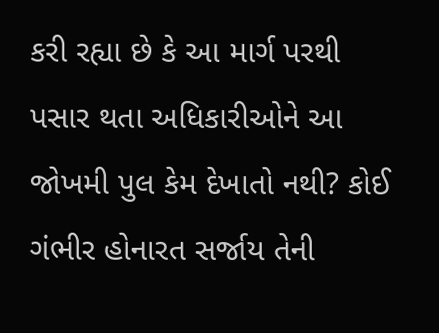કરી રહ્યા છે કે આ માર્ગ પરથી પસાર થતા અધિકારીઓને આ જોખમી પુલ કેમ દેખાતો નથી? કોઈ ગંભીર હોનારત સર્જાય તેની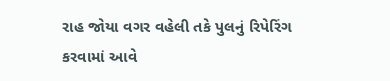રાહ જોયા વગર વહેલી તકે પુલનું રિપેરિંગ કરવામાં આવે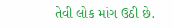તેવી લોક માંગ ઉઠી છે.